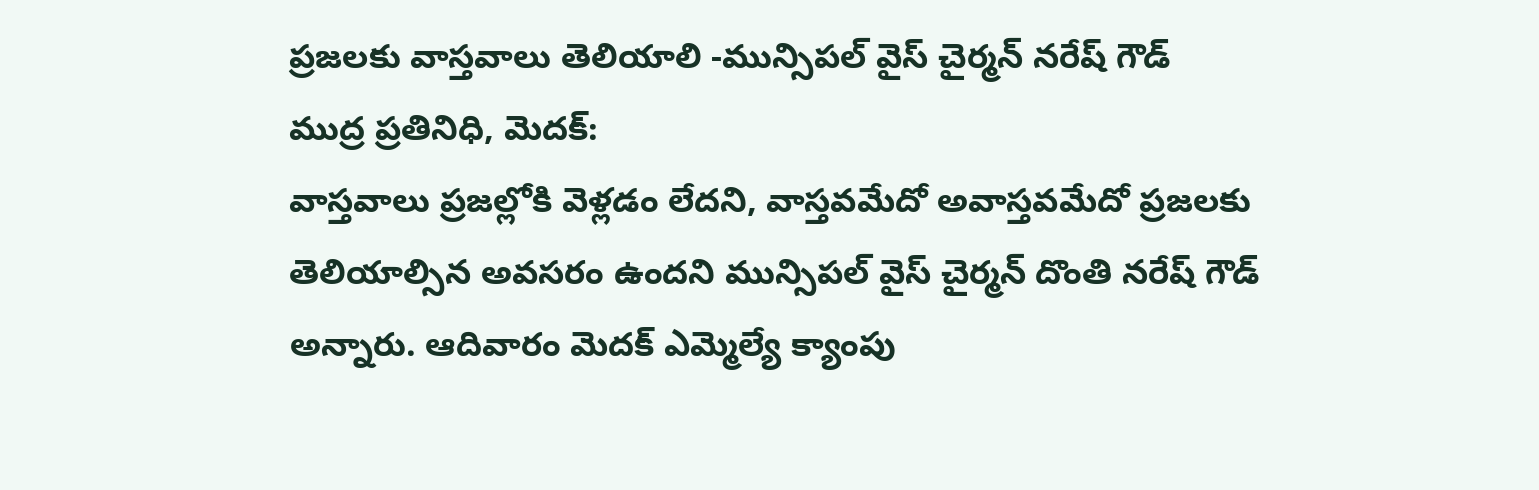ప్రజలకు వాస్తవాలు తెలియాలి -మున్సిపల్ వైస్ చైర్మన్ నరేష్ గౌడ్
ముద్ర ప్రతినిధి, మెదక్:
వాస్తవాలు ప్రజల్లోకి వెళ్లడం లేదని, వాస్తవమేదో అవాస్తవమేదో ప్రజలకు తెలియాల్సిన అవసరం ఉందని మున్సిపల్ వైస్ చైర్మన్ దొంతి నరేష్ గౌడ్ అన్నారు. ఆదివారం మెదక్ ఎమ్మెల్యే క్యాంపు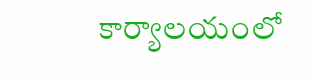కార్యాలయంలో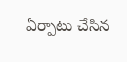ఏర్పాటు చేసిన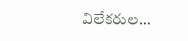విలేకరుల…